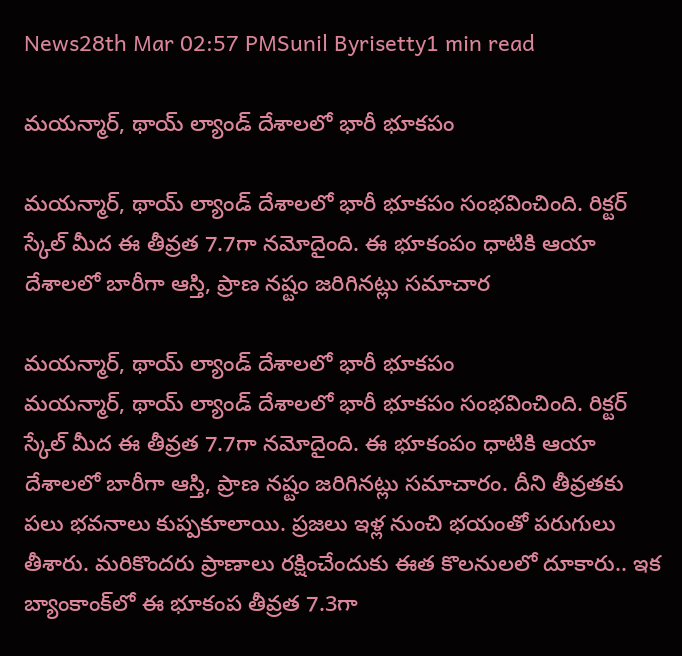News28th Mar 02:57 PMSunil Byrisetty1 min read

మ‌య‌న్మార్, థాయ్ ల్యాండ్ దేశాల‌లో భారీ భూక‌పం

మ‌య‌న్మార్, థాయ్ ల్యాండ్ దేశాల‌లో భారీ భూక‌పం సంభవించింది. రిక్టర్ స్కేల్ మీద ఈ తీవ్రత 7.7గా న‌మోదైంది. ఈ భూకంపం ధాటికి ఆయా దేశాల‌లో బారీగా ఆస్తి, ప్రాణ న‌ష్టం జ‌రిగిన‌ట్లు స‌మాచార

మ‌య‌న్మార్, థాయ్ ల్యాండ్ దేశాల‌లో భారీ భూక‌పం
మ‌య‌న్మార్, థాయ్ ల్యాండ్ దేశాల‌లో భారీ భూక‌పం సంభవించింది. రిక్టర్ స్కేల్ మీద ఈ తీవ్రత 7.7గా న‌మోదైంది. ఈ భూకంపం ధాటికి ఆయా దేశాల‌లో బారీగా ఆస్తి, ప్రాణ న‌ష్టం జ‌రిగిన‌ట్లు స‌మాచారం. దీని తీవ్రత‌కు ప‌లు భ‌వ‌నాలు కుప్పకూలాయి. ప్రజలు ఇళ్ల నుంచి భ‌యంతో ప‌రుగులు తీశారు. మ‌రికొంద‌రు ప్రాణాలు రక్షించేందుకు ఈత కొల‌నుల‌లో దూకారు.. ఇక బ్యాంకాంక్‌లో ఈ భూకంప తీవ్రత 7.3గా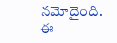న‌మోదైంది. ఈ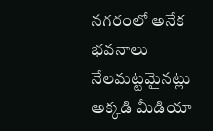న‌గ‌రంలో అనేక భ‌వ‌నాలు నేల‌మ‌ట్ట‌మైన‌ట్లు అక్కడి మీడియా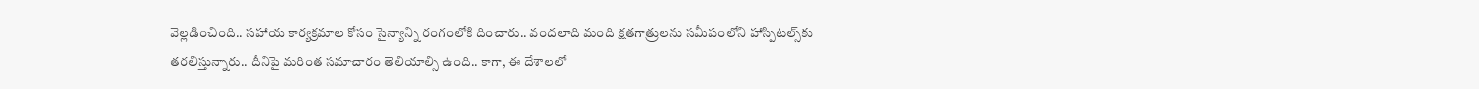వెల్లడించింది.. స‌హాయ కార్యక్రమాల కోసం సైన్యాన్ని రంగంలోకి దించారు.. వంద‌లాది మంది క్షత‌గాత్రుల‌ను స‌మీపంలోని హాస్పిట‌ల్స్‌కు త‌ర‌లిస్తున్నారు.. దీనిపై మ‌రింత స‌మాచారం తెలియాల్సి ఉంది.. కాగా, ఈ దేశాలలో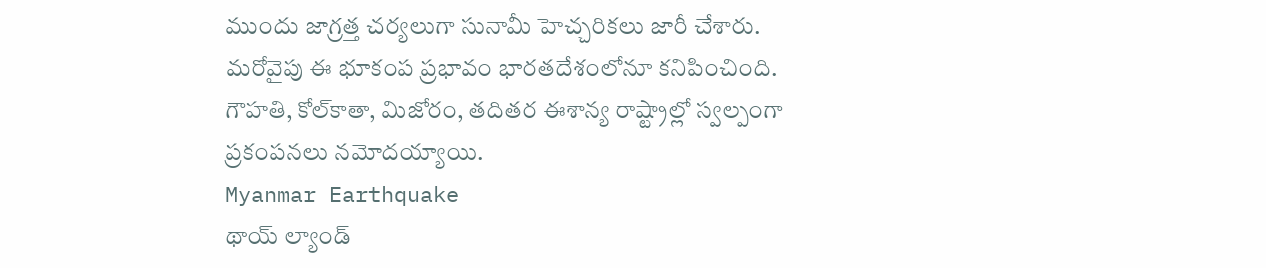ముందు జాగ్రత్త చర్యలుగా సునామీ హెచ్చరికలు జారీ చేశారు. మరోవైపు ఈ భూకంప ప్రభావం భారతదేశంలోనూ కనిపించింది. గౌహతి, కోల్‌కాతా, మిజోరం, తదితర ఈశాన్య రాష్ట్రాల్లో స్వల్పంగా ప్రకంపనలు నమోదయ్యాయి.
Myanmar Earthquake
థాయ్ ల్యాండ్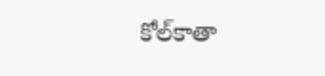కోల్‌కాతా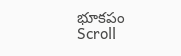భూక‌పం
Scroll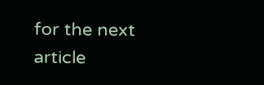for the next article